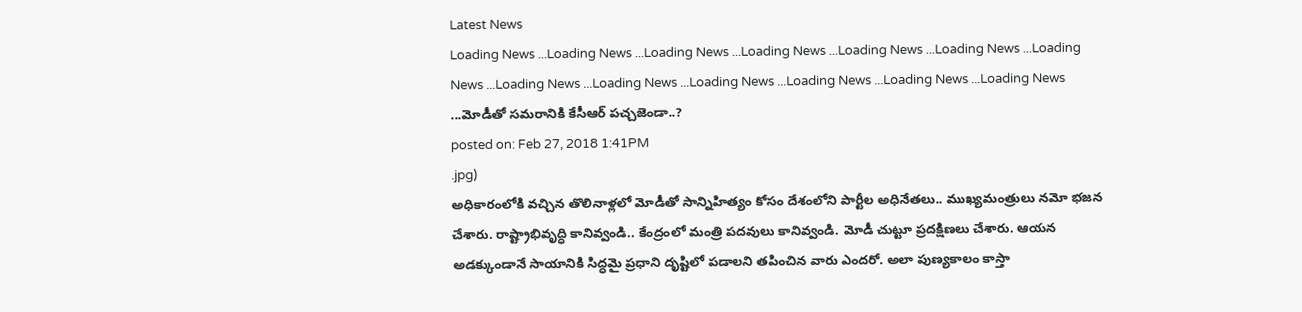Latest News
Loading News ...Loading News ...Loading News ...Loading News ...Loading News ...Loading News ...Loading News ...Loading News ...Loading News ...Loading News ...Loading News ...Loading News ...Loading News ...మోడీతో సమరానికి కేసీఆర్ పచ్చజెండా..?
posted on: Feb 27, 2018 1:41PM
.jpg)
అధికారంలోకి వచ్చిన తొలినాళ్లలో మోడీతో సాన్నిహిత్యం కోసం దేశంలోని పార్టీల అధినేతలు.. ముఖ్యమంత్రులు నమో భజన చేశారు. రాష్ట్రాభివృద్ధి కానివ్వండి.. కేంద్రంలో మంత్రి పదవులు కానివ్వండి. మోడీ చుట్టూ ప్రదక్షిణలు చేశారు. ఆయన అడక్కుండానే సాయానికి సిద్ధమై ప్రధాని దృష్టిలో పడాలని తపించిన వారు ఎందరో. అలా పుణ్యకాలం కాస్తా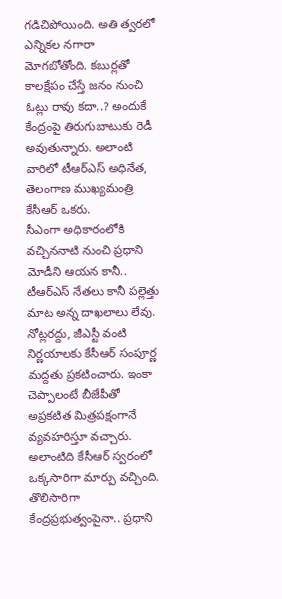గడిచిపోయింది. అతి త్వరలో ఎన్నికల నగారా మోగబోతోంది. కబుర్లతో కాలక్షేపం చేస్తే జనం నుంచి ఓట్లు రావు కదా..? అందుకే కేంద్రంపై తిరుగుబాటుకు రెడీ అవుతున్నారు. అలాంటి వారిలో టీఆర్ఎస్ అధినేత, తెలంగాణ ముఖ్యమంత్రి కేసీఆర్ ఒకరు.
సీఎంగా అధికారంలోకి వచ్చిననాటి నుంచి ప్రధాని మోడీని ఆయన కానీ.. టీఆర్ఎస్ నేతలు కానీ పల్లెత్తు మాట అన్న దాఖలాలు లేవు. నోట్లరద్దు, జీఎస్టీ వంటి నిర్ణయాలకు కేసీఆర్ సంపూర్ణ మద్దతు ప్రకటించారు. ఇంకా చెప్పాలంటే బీజేపీతో అప్రకటిత మిత్రపక్షంగానే వ్యవహరిస్తూ వచ్చారు. అలాంటిది కేసీఆర్ స్వరంలో ఒక్కసారిగా మార్పు వచ్చింది. తొలిసారిగా కేంద్రప్రభుత్వంపైనా.. ప్రధాని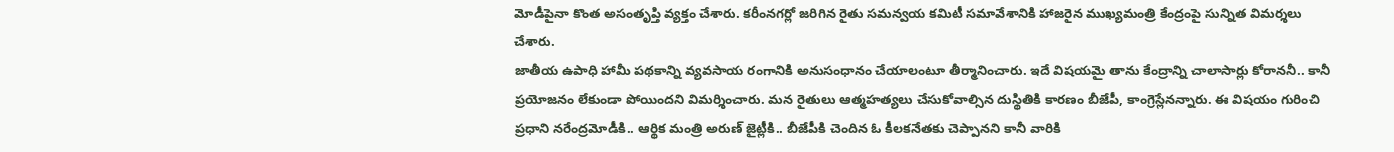మోడీపైనా కొంత అసంతృప్తి వ్యక్తం చేశారు. కరీంనగర్లో జరిగిన రైతు సమన్వయ కమిటీ సమావేశానికి హాజరైన ముఖ్యమంత్రి కేంద్రంపై సున్నిత విమర్శలు చేశారు.
జాతీయ ఉపాధి హామీ పథకాన్ని వ్యవసాయ రంగానికి అనుసంధానం చేయాలంటూ తీర్మానించారు. ఇదే విషయమై తాను కేంద్రాన్ని చాలాసార్లు కోరాననీ.. కానీ ప్రయోజనం లేకుండా పోయిందని విమర్శించారు. మన రైతులు ఆత్మహత్యలు చేసుకోవాల్సిన దుస్థితికి కారణం బీజేపీ, కాంగ్రెస్లేనన్నారు. ఈ విషయం గురించి ప్రధాని నరేంద్రమోడీకి.. ఆర్థిక మంత్రి అరుణ్ జైట్లీకి.. బీజేపీకి చెందిన ఓ కీలకనేతకు చెప్పానని కానీ వారికి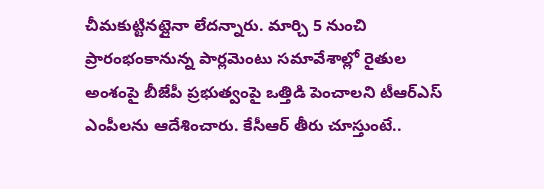చీమకుట్టినట్లైనా లేదన్నారు. మార్చి 5 నుంచి ప్రారంభంకానున్న పార్లమెంటు సమావేశాల్లో రైతుల అంశంపై బీజేపీ ప్రభుత్వంపై ఒత్తిడి పెంచాలని టీఆర్ఎస్ ఎంపీలను ఆదేశించారు. కేసీఆర్ తీరు చూస్తుంటే..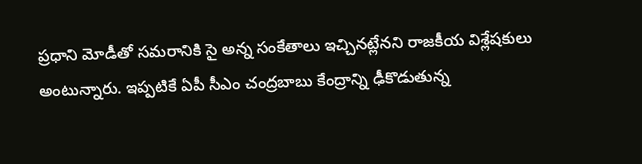ప్రధాని మోడీతో సమరానికి సై అన్న సంకేతాలు ఇచ్చినట్లేనని రాజకీయ విశ్లేషకులు అంటున్నారు. ఇప్పటికే ఏపీ సీఎం చంద్రబాబు కేంద్రాన్ని ఢీకొడుతున్న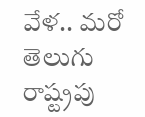వేళ.. మరో తెలుగు రాష్ట్రపు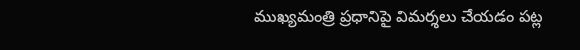ముఖ్యమంత్రి ప్రధానిపై విమర్శలు చేయడం పట్ల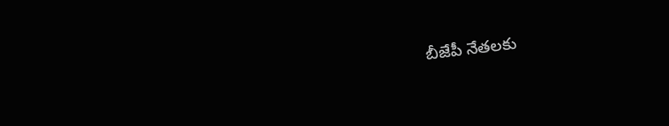బీజేపీ నేతలకు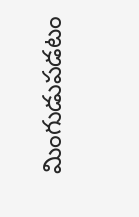మింగుడుపడటం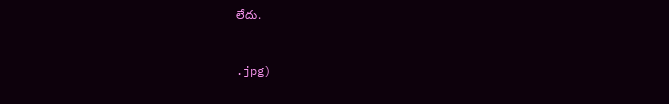లేదు.



.jpg)